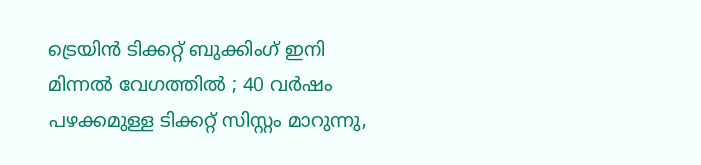ട്രെയിൻ ടിക്കറ്റ് ബുക്കിംഗ് ഇനി മിന്നല്‍ വേഗത്തില്‍ ; 40 വര്‍ഷം പഴക്കമുള്ള ടിക്കറ്റ് സിസ്റ്റം മാറുന്നു,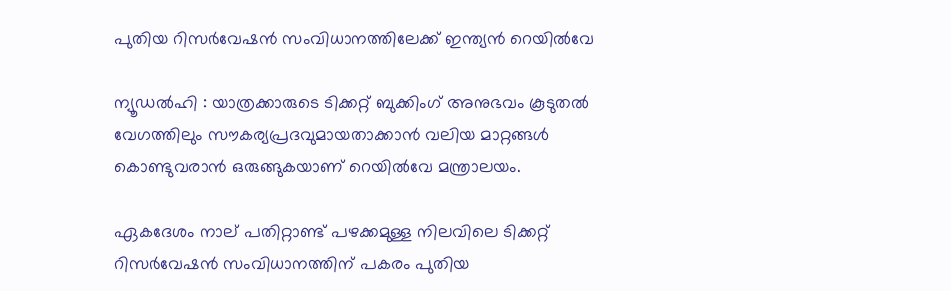പുതിയ റിസര്‍വേഷൻ സംവിധാനത്തിലേക്ക് ഇന്ത്യൻ റെയില്‍വേ

ന്യൂഡല്‍ഹി : യാത്രക്കാരുടെ ടിക്കറ്റ് ബുക്കിംഗ് അനുഭവം കൂടുതല്‍ വേഗത്തിലും സൗകര്യപ്രദവുമായതാക്കാൻ വലിയ മാറ്റങ്ങള്‍ കൊണ്ടുവരാൻ ഒരുങ്ങുകയാണ് റെയില്‍വേ മന്ത്രാലയം.

ഏകദേശം നാല് പതിറ്റാണ്ട് പഴക്കമുള്ള നിലവിലെ ടിക്കറ്റ് റിസർവേഷൻ സംവിധാനത്തിന് പകരം പുതിയ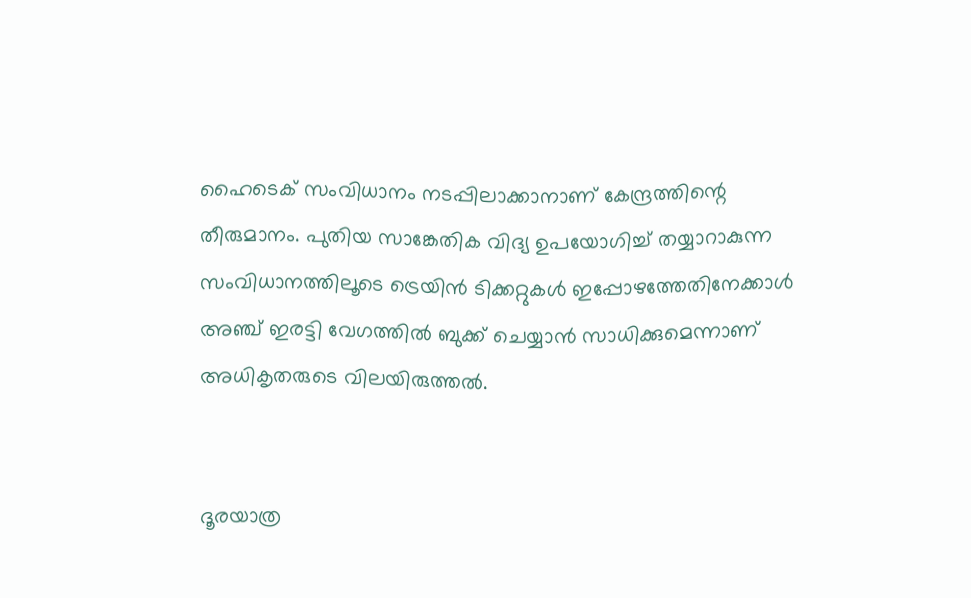ഹൈടെക് സംവിധാനം നടപ്പിലാക്കാനാണ് കേന്ദ്രത്തിന്റെ തീരുമാനം. പുതിയ സാങ്കേതിക വിദ്യ ഉപയോഗിച്ച്‌ തയ്യാറാകുന്ന സംവിധാനത്തിലൂടെ ട്രെയിൻ ടിക്കറ്റുകള്‍ ഇപ്പോഴത്തേതിനേക്കാള്‍ അഞ്ച് ഇരട്ടി വേഗത്തില്‍ ബുക്ക് ചെയ്യാൻ സാധിക്കുമെന്നാണ് അധികൃതരുടെ വിലയിരുത്തല്‍.


ദൂരയാത്ര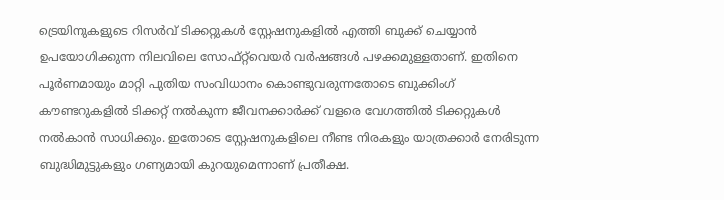ട്രെയിനുകളുടെ റിസർവ് ടിക്കറ്റുകള്‍ സ്റ്റേഷനുകളില്‍ എത്തി ബുക്ക് ചെയ്യാൻ ഉപയോഗിക്കുന്ന നിലവിലെ സോഫ്റ്റ്‌വെയർ വർഷങ്ങള്‍ പഴക്കമുള്ളതാണ്. ഇതിനെ പൂർണമായും മാറ്റി പുതിയ സംവിധാനം കൊണ്ടുവരുന്നതോടെ ബുക്കിംഗ് കൗണ്ടറുകളില്‍ ടിക്കറ്റ് നല്‍കുന്ന ജീവനക്കാർക്ക് വളരെ വേഗത്തില്‍ ടിക്കറ്റുകള്‍ നല്‍കാൻ സാധിക്കും. ഇതോടെ സ്റ്റേഷനുകളിലെ നീണ്ട നിരകളും യാത്രക്കാർ നേരിടുന്ന ബുദ്ധിമുട്ടുകളും ഗണ്യമായി കുറയുമെന്നാണ് പ്രതീക്ഷ.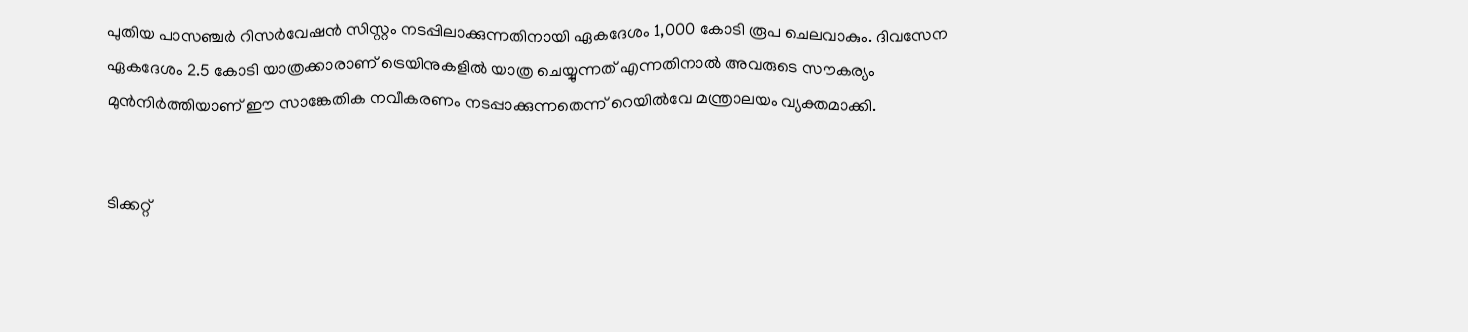പുതിയ പാസഞ്ചർ റിസർവേഷൻ സിസ്റ്റം നടപ്പിലാക്കുന്നതിനായി ഏകദേശം 1,000 കോടി രൂപ ചെലവാകും. ദിവസേന ഏകദേശം 2.5 കോടി യാത്രക്കാരാണ് ട്രെയിനുകളില്‍ യാത്ര ചെയ്യുന്നത് എന്നതിനാല്‍ അവരുടെ സൗകര്യം മുൻനിർത്തിയാണ് ഈ സാങ്കേതിക നവീകരണം നടപ്പാക്കുന്നതെന്ന് റെയില്‍വേ മന്ത്രാലയം വ്യക്തമാക്കി.


ടിക്കറ്റ്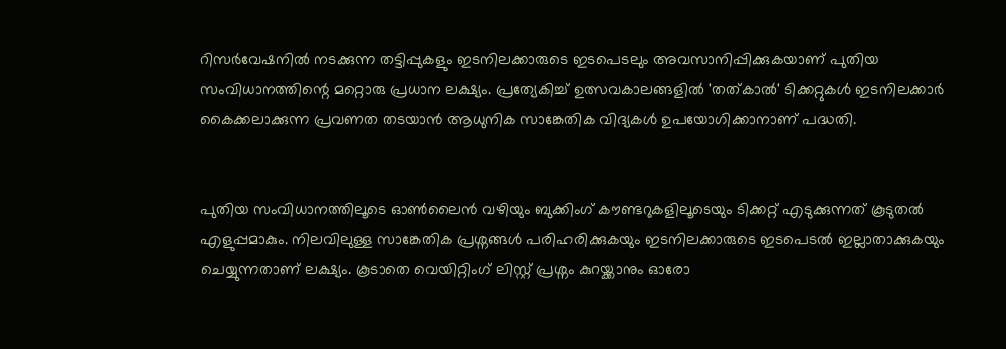റിസർവേഷനില്‍ നടക്കുന്ന തട്ടിപ്പുകളും ഇടനിലക്കാരുടെ ഇടപെടലും അവസാനിപ്പിക്കുകയാണ് പുതിയ സംവിധാനത്തിന്റെ മറ്റൊരു പ്രധാന ലക്ഷ്യം. പ്രത്യേകിച്ച്‌ ഉത്സവകാലങ്ങളില്‍ 'തത്‌കാല്‍' ടിക്കറ്റുകള്‍ ഇടനിലക്കാർ കൈക്കലാക്കുന്ന പ്രവണത തടയാൻ ആധുനിക സാങ്കേതിക വിദ്യകള്‍ ഉപയോഗിക്കാനാണ് പദ്ധതി.


പുതിയ സംവിധാനത്തിലൂടെ ഓണ്‍ലൈൻ വഴിയും ബുക്കിംഗ് കൗണ്ടറുകളിലൂടെയും ടിക്കറ്റ് എടുക്കുന്നത് കൂടുതല്‍ എളുപ്പമാകും. നിലവിലുള്ള സാങ്കേതിക പ്രശ്നങ്ങള്‍ പരിഹരിക്കുകയും ഇടനിലക്കാരുടെ ഇടപെടല്‍ ഇല്ലാതാക്കുകയും ചെയ്യുന്നതാണ് ലക്ഷ്യം. കൂടാതെ വെയിറ്റിംഗ് ലിസ്റ്റ് പ്രശ്നം കുറയ്ക്കാനും ഓരോ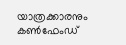യാത്രക്കാരനും കണ്‍ഫേംഡ്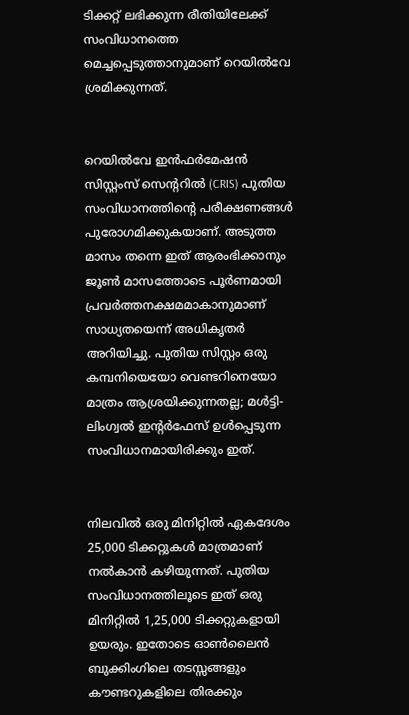ടിക്കറ്റ് ലഭിക്കുന്ന രീതിയിലേക്ക് സംവിധാനത്തെ മെച്ചപ്പെടുത്താനുമാണ് റെയില്‍വേ ശ്രമിക്കുന്നത്.


റെയില്‍വേ ഇൻഫർമേഷൻ സിസ്റ്റംസ് സെന്ററില്‍ (CRIS) പുതിയ സംവിധാനത്തിന്റെ പരീക്ഷണങ്ങള്‍ പുരോഗമിക്കുകയാണ്. അടുത്ത മാസം തന്നെ ഇത് ആരംഭിക്കാനും ജൂണ്‍ മാസത്തോടെ പൂർണമായി പ്രവർത്തനക്ഷമമാകാനുമാണ് സാധ്യതയെന്ന് അധികൃതർ അറിയിച്ചു. പുതിയ സിസ്റ്റം ഒരു കമ്പനിയെയോ വെണ്ടറിനെയോ മാത്രം ആശ്രയിക്കുന്നതല്ല; മള്‍ട്ടി-ലിംഗ്വല്‍ ഇന്റർഫേസ് ഉള്‍പ്പെടുന്ന സംവിധാനമായിരിക്കും ഇത്.


നിലവില്‍ ഒരു മിനിറ്റില്‍ ഏകദേശം 25,000 ടിക്കറ്റുകള്‍ മാത്രമാണ് നല്‍കാൻ കഴിയുന്നത്. പുതിയ സംവിധാനത്തിലൂടെ ഇത് ഒരു മിനിറ്റില്‍ 1,25,000 ടിക്കറ്റുകളായി ഉയരും. ഇതോടെ ഓണ്‍ലൈൻ ബുക്കിംഗിലെ തടസ്സങ്ങളും കൗണ്ടറുകളിലെ തിരക്കും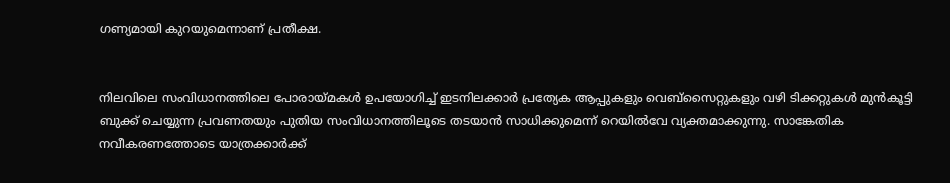ഗണ്യമായി കുറയുമെന്നാണ് പ്രതീക്ഷ.


നിലവിലെ സംവിധാനത്തിലെ പോരായ്മകള്‍ ഉപയോഗിച്ച്‌ ഇടനിലക്കാർ പ്രത്യേക ആപ്പുകളും വെബ്‌സൈറ്റുകളും വഴി ടിക്കറ്റുകള്‍ മുൻകൂട്ടി ബുക്ക് ചെയ്യുന്ന പ്രവണതയും പുതിയ സംവിധാനത്തിലൂടെ തടയാൻ സാധിക്കുമെന്ന് റെയില്‍വേ വ്യക്തമാക്കുന്നു. സാങ്കേതിക നവീകരണത്തോടെ യാത്രക്കാർക്ക്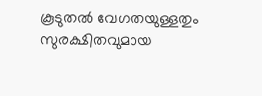കൂടുതല്‍ വേഗതയുള്ളതും സുരക്ഷിതവുമായ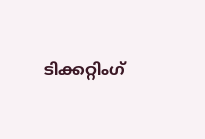ടിക്കറ്റിംഗ്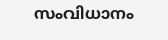സംവിധാനം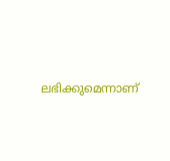ലഭിക്കുമെന്നാണ്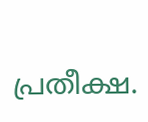പ്രതീക്ഷ.